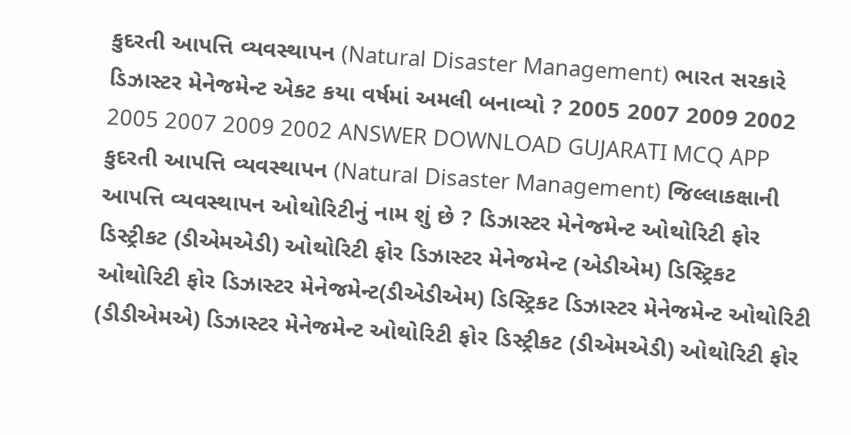કુદરતી આપત્તિ વ્યવસ્થાપન (Natural Disaster Management) ભારત સરકારે ડિઝાસ્ટર મેનેજમેન્ટ એકટ કયા વર્ષમાં અમલી બનાવ્યો ? 2005 2007 2009 2002 2005 2007 2009 2002 ANSWER DOWNLOAD GUJARATI MCQ APP
કુદરતી આપત્તિ વ્યવસ્થાપન (Natural Disaster Management) જિલ્લાકક્ષાની આપત્તિ વ્યવસ્થાપન ઓથોરિટીનું નામ શું છે ? ડિઝાસ્ટર મેનેજમેન્ટ ઓથોરિટી ફોર ડિસ્ટ્રીકટ (ડીએમએડી) ઓથોરિટી ફોર ડિઝાસ્ટર મેનેજમેન્ટ (એડીએમ) ડિસ્ટ્રિકટ ઓથોરિટી ફોર ડિઝાસ્ટર મેનેજમેન્ટ(ડીએડીએમ) ડિસ્ટ્રિકટ ડિઝાસ્ટર મેનેજમેન્ટ ઓથોરિટી (ડીડીએમએ) ડિઝાસ્ટર મેનેજમેન્ટ ઓથોરિટી ફોર ડિસ્ટ્રીકટ (ડીએમએડી) ઓથોરિટી ફોર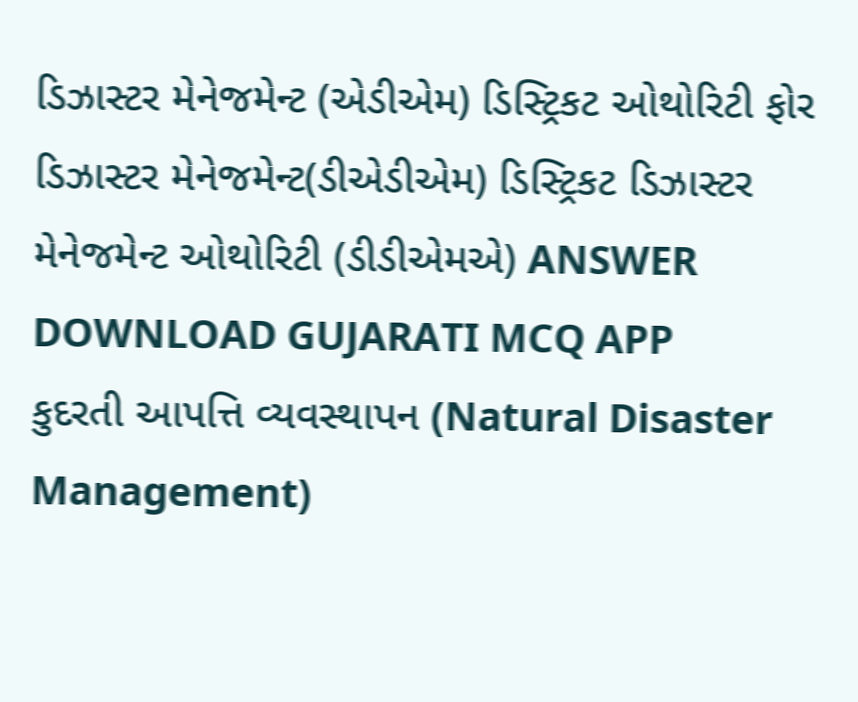ડિઝાસ્ટર મેનેજમેન્ટ (એડીએમ) ડિસ્ટ્રિકટ ઓથોરિટી ફોર ડિઝાસ્ટર મેનેજમેન્ટ(ડીએડીએમ) ડિસ્ટ્રિકટ ડિઝાસ્ટર મેનેજમેન્ટ ઓથોરિટી (ડીડીએમએ) ANSWER DOWNLOAD GUJARATI MCQ APP
કુદરતી આપત્તિ વ્યવસ્થાપન (Natural Disaster Management)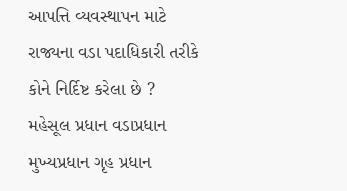આપત્તિ વ્યવસ્થાપન માટે રાજ્યના વડા પદાધિકારી તરીકે કોને નિર્દિષ્ટ કરેલા છે ? મહેસૂલ પ્રધાન વડાપ્રધાન મુખ્યપ્રધાન ગૃહ પ્રધાન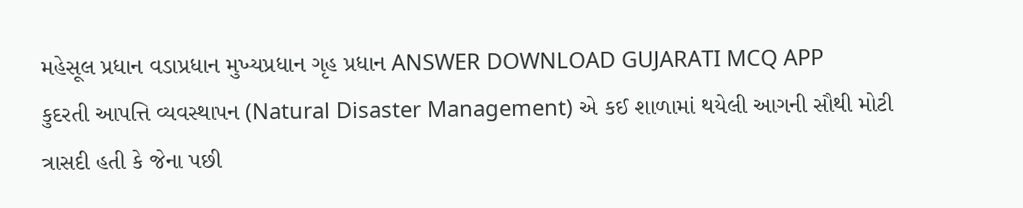મહેસૂલ પ્રધાન વડાપ્રધાન મુખ્યપ્રધાન ગૃહ પ્રધાન ANSWER DOWNLOAD GUJARATI MCQ APP
કુદરતી આપત્તિ વ્યવસ્થાપન (Natural Disaster Management) એ કઈ શાળામાં થયેલી આગની સૌથી મોટી ત્રાસદી હતી કે જેના પછી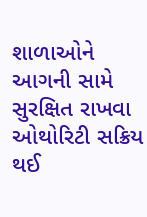શાળાઓને આગની સામે સુરક્ષિત રાખવા ઓથોરિટી સક્રિય થઈ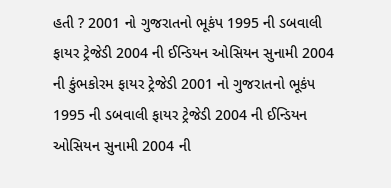હતી ? 2001 નો ગુજરાતનો ભૂકંપ 1995 ની ડબવાલી ફાયર ટ્રેજેડી 2004 ની ઈન્ડિયન ઓસિયન સુનામી 2004 ની કુંભકોરમ ફાયર ટ્રેજેડી 2001 નો ગુજરાતનો ભૂકંપ 1995 ની ડબવાલી ફાયર ટ્રેજેડી 2004 ની ઈન્ડિયન ઓસિયન સુનામી 2004 ની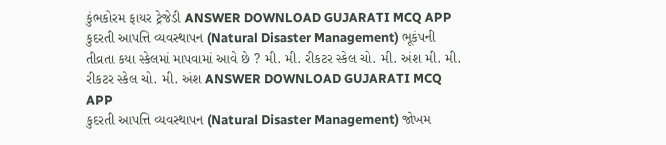કુંભકોરમ ફાયર ટ્રેજેડી ANSWER DOWNLOAD GUJARATI MCQ APP
કુદરતી આપત્તિ વ્યવસ્થાપન (Natural Disaster Management) ભૂકંપની તીવ્રતા કયા સ્કેલમાં માપવામાં આવે છે ? મી. મી. રીકટર સ્કેલ ચો. મી. અંશ મી. મી. રીકટર સ્કેલ ચો. મી. અંશ ANSWER DOWNLOAD GUJARATI MCQ APP
કુદરતી આપત્તિ વ્યવસ્થાપન (Natural Disaster Management) જોખમ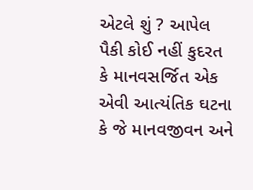એટલે શું ? આપેલ પૈકી કોઈ નહીં કુદરત કે માનવસર્જિત એક એવી આત્યંતિક ઘટના કે જે માનવજીવન અને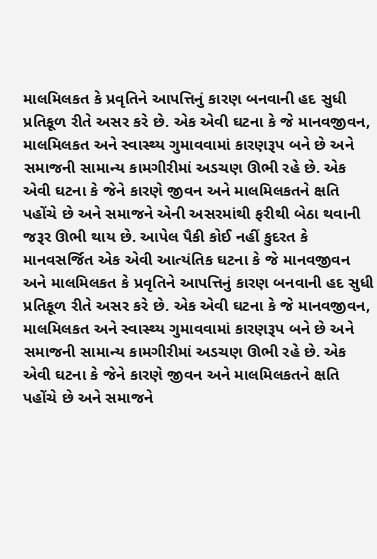માલમિલકત કે પ્રવૃતિને આપત્તિનું કારણ બનવાની હદ સુધી પ્રતિકૂળ રીતે અસર કરે છે. એક એવી ઘટના કે જે માનવજીવન, માલમિલકત અને સ્વાસ્થ્ય ગુમાવવામાં કારણરૂપ બને છે અને સમાજની સામાન્ય કામગીરીમાં અડચણ ઊભી રહે છે. એક એવી ઘટના કે જેને કારણે જીવન અને માલમિલકતને ક્ષતિ પહોંચે છે અને સમાજને એની અસરમાંથી ફરીથી બેઠા થવાની જરૂર ઊભી થાય છે. આપેલ પૈકી કોઈ નહીં કુદરત કે માનવસર્જિત એક એવી આત્યંતિક ઘટના કે જે માનવજીવન અને માલમિલકત કે પ્રવૃતિને આપત્તિનું કારણ બનવાની હદ સુધી પ્રતિકૂળ રીતે અસર કરે છે. એક એવી ઘટના કે જે માનવજીવન, માલમિલકત અને સ્વાસ્થ્ય ગુમાવવામાં કારણરૂપ બને છે અને સમાજની સામાન્ય કામગીરીમાં અડચણ ઊભી રહે છે. એક એવી ઘટના કે જેને કારણે જીવન અને માલમિલકતને ક્ષતિ પહોંચે છે અને સમાજને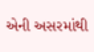એની અસરમાંથી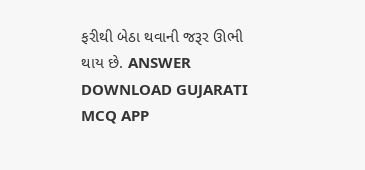ફરીથી બેઠા થવાની જરૂર ઊભી થાય છે. ANSWER DOWNLOAD GUJARATI MCQ APP